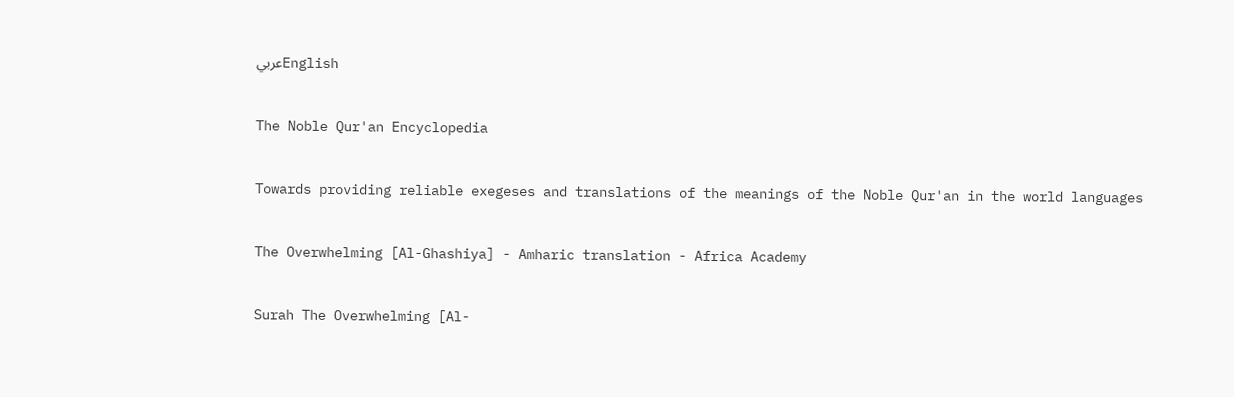عربيEnglish

The Noble Qur'an Encyclopedia

Towards providing reliable exegeses and translations of the meanings of the Noble Qur'an in the world languages

The Overwhelming [Al-Ghashiya] - Amharic translation - Africa Academy

Surah The Overwhelming [Al-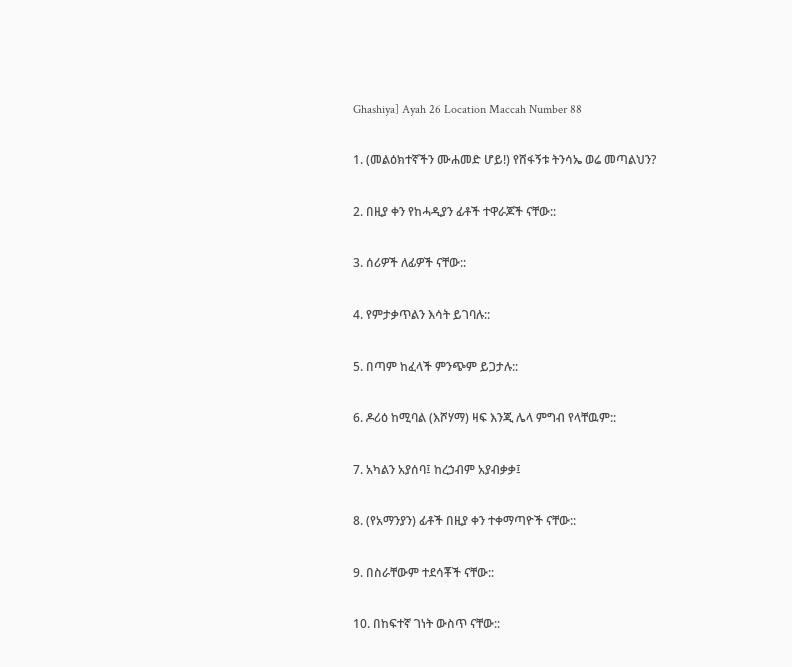Ghashiya] Ayah 26 Location Maccah Number 88

1. (መልዕክተኛችን ሙሐመድ ሆይ!) የሸፋኝቱ ትንሳኤ ወሬ መጣልህን?

2. በዚያ ቀን የከሓዲያን ፊቶች ተዋራጆች ናቸው::

3. ሰሪዎች ለፊዎች ናቸው::

4. የምታቃጥልን እሳት ይገባሉ::

5. በጣም ከፈላች ምንጭም ይጋታሉ::

6. ዶሪዕ ከሚባል (እሾሃማ) ዛፍ እንጂ ሌላ ምግብ የላቸዉም::

7. አካልን አያሰባ፤ ከረኃብም አያብቃቃ፤

8. (የአማንያን) ፊቶች በዚያ ቀን ተቀማጣዮች ናቸው::

9. በስራቸውም ተደሳቾች ናቸው::

10. በከፍተኛ ገነት ውስጥ ናቸው::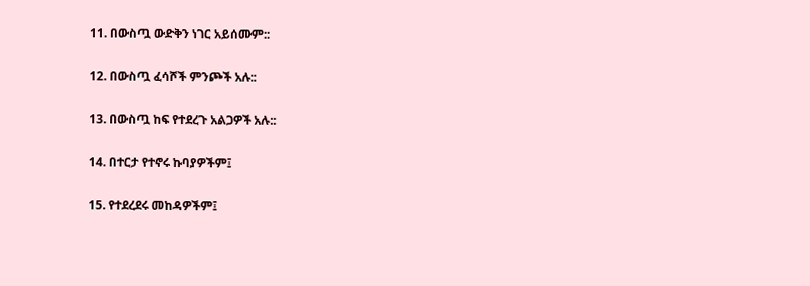11. በውስጧ ውድቅን ነገር አይሰሙም::

12. በውስጧ ፈሳሾች ምንጮች አሉ::

13. በውስጧ ከፍ የተደረጉ አልጋዎች አሉ::

14. በተርታ የተኖሩ ኩባያዎችም፤

15. የተደረደሩ መከዳዎችም፤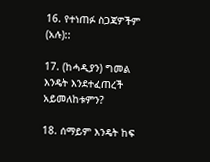16. የተነጠፉ ስጋጃዎችም (አሉ)::

17. (ከሓዲያን) ግመል እንዴት እንደተፈጠረች አይመለከቱምን?

18. ሰማይም እንዴት ከፍ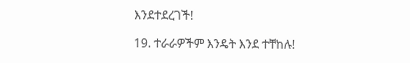እንደተደረገች!

19. ተራራዎችም እንዴት እንደ ተቸከሉ!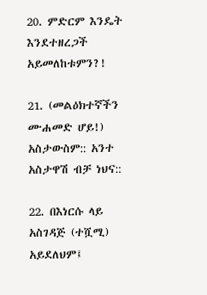20. ምድርም እንዴት እንደተዘረጋች አይመለከቱምን?!

21. (መልዕክተኛችን ሙሐመድ ሆይ!) አስታውስም:: አንተ አስታዋሽ ብቻ ነህና::

22. በእነርሱ ላይ አስገዳጅ (ተሿሚ) አይደለህም፤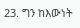23. ግን ከእውነት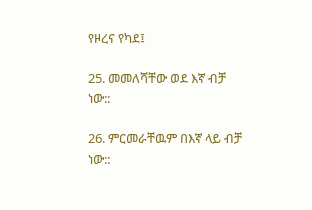የዞረና የካደ፤

25. መመለሻቸው ወደ እኛ ብቻ ነው::

26. ምርመራቸዉም በእኛ ላይ ብቻ ነው::